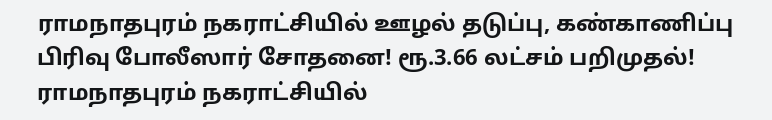ராமநாதபுரம் நகராட்சியில் ஊழல் தடுப்பு, கண்காணிப்பு பிரிவு போலீஸார் சோதனை! ரூ.3.66 லட்சம் பறிமுதல்!
ராமநாதபுரம் நகராட்சியில்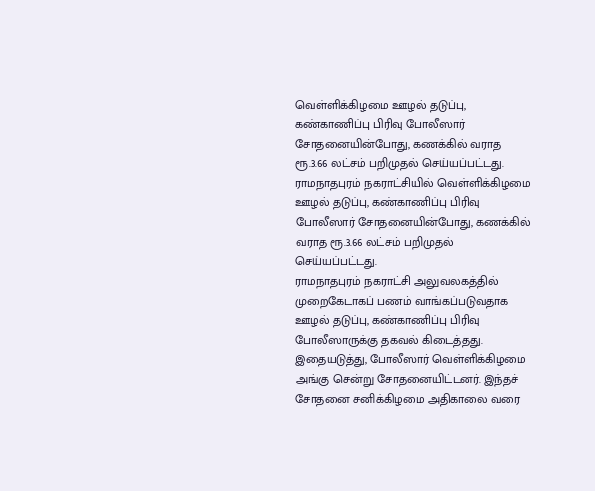வெள்ளிக்கிழமை ஊழல் தடுப்பு, கண்காணிப்பு பிரிவு போலீஸார் சோதனையின்போது, கணக்கில் வராத ரூ.3.66 லட்சம் பறிமுதல் செய்யப்பட்டது.
ராமநாதபுரம் நகராட்சியில் வெள்ளிக்கிழமை ஊழல் தடுப்பு, கண்காணிப்பு பிரிவு போலீஸார் சோதனையின்போது, கணக்கில் வராத ரூ.3.66 லட்சம் பறிமுதல் செய்யப்பட்டது.
ராமநாதபுரம் நகராட்சி அலுவலகத்தில் முறைகேடாகப் பணம் வாங்கப்படுவதாக ஊழல் தடுப்பு, கண்காணிப்பு பிரிவு போலீஸாருக்கு தகவல் கிடைத்தது. இதையடுத்து, போலீஸார் வெள்ளிக்கிழமை அங்கு சென்று சோதனையிட்டனர். இந்தச் சோதனை சனிக்கிழமை அதிகாலை வரை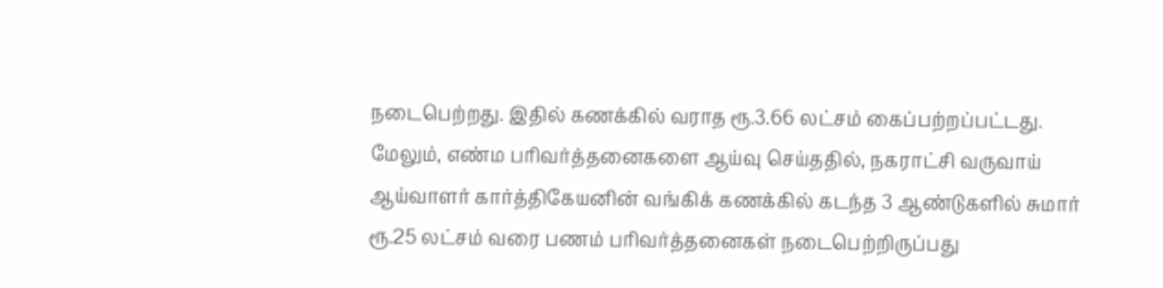நடைபெற்றது. இதில் கணக்கில் வராத ரூ.3.66 லட்சம் கைப்பற்றப்பட்டது.
மேலும், எண்ம பரிவர்த்தனைகளை ஆய்வு செய்ததில், நகராட்சி வருவாய் ஆய்வாளர் கார்த்திகேயனின் வங்கிக் கணக்கில் கடந்த 3 ஆண்டுகளில் சுமார் ரூ.25 லட்சம் வரை பணம் பரிவர்த்தனைகள் நடைபெற்றிருப்பது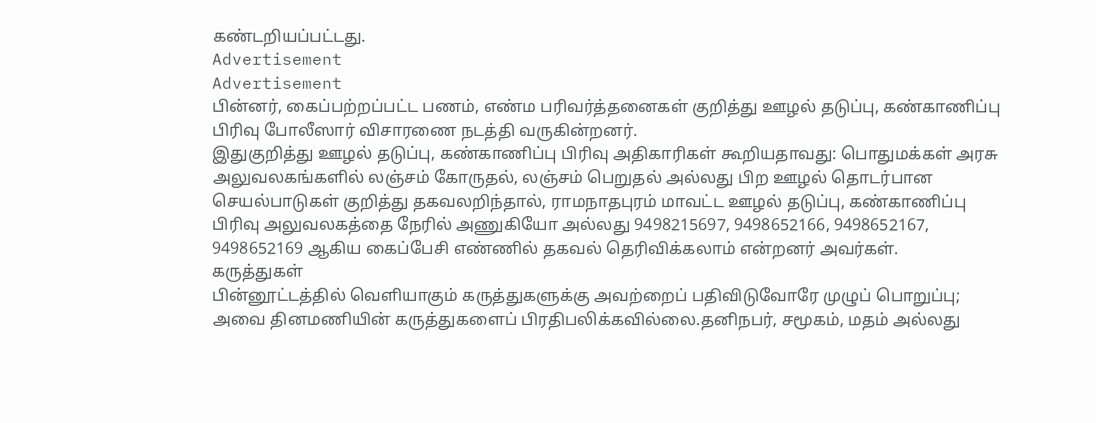கண்டறியப்பட்டது.
Advertisement
Advertisement
பின்னர், கைப்பற்றப்பட்ட பணம், எண்ம பரிவர்த்தனைகள் குறித்து ஊழல் தடுப்பு, கண்காணிப்பு பிரிவு போலீஸார் விசாரணை நடத்தி வருகின்றனர்.
இதுகுறித்து ஊழல் தடுப்பு, கண்காணிப்பு பிரிவு அதிகாரிகள் கூறியதாவது: பொதுமக்கள் அரசு அலுவலகங்களில் லஞ்சம் கோருதல், லஞ்சம் பெறுதல் அல்லது பிற ஊழல் தொடர்பான செயல்பாடுகள் குறித்து தகவலறிந்தால், ராமநாதபுரம் மாவட்ட ஊழல் தடுப்பு, கண்காணிப்பு பிரிவு அலுவலகத்தை நேரில் அணுகியோ அல்லது 9498215697, 9498652166, 9498652167, 9498652169 ஆகிய கைப்பேசி எண்ணில் தகவல் தெரிவிக்கலாம் என்றனர் அவர்கள்.
கருத்துகள்
பின்னூட்டத்தில் வெளியாகும் கருத்துகளுக்கு அவற்றைப் பதிவிடுவோரே முழுப் பொறுப்பு; அவை தினமணியின் கருத்துகளைப் பிரதிபலிக்கவில்லை.தனிநபர், சமூகம், மதம் அல்லது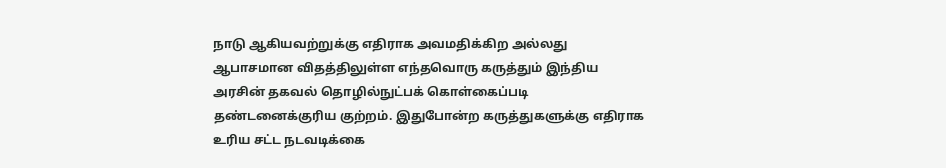நாடு ஆகியவற்றுக்கு எதிராக அவமதிக்கிற அல்லது ஆபாசமான விதத்திலுள்ள எந்தவொரு கருத்தும் இந்திய அரசின் தகவல் தொழில்நுட்பக் கொள்கைப்படி தண்டனைக்குரிய குற்றம். இதுபோன்ற கருத்துகளுக்கு எதிராக உரிய சட்ட நடவடிக்கை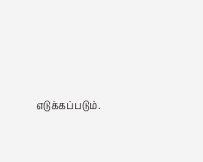எடுக்கப்படும்.